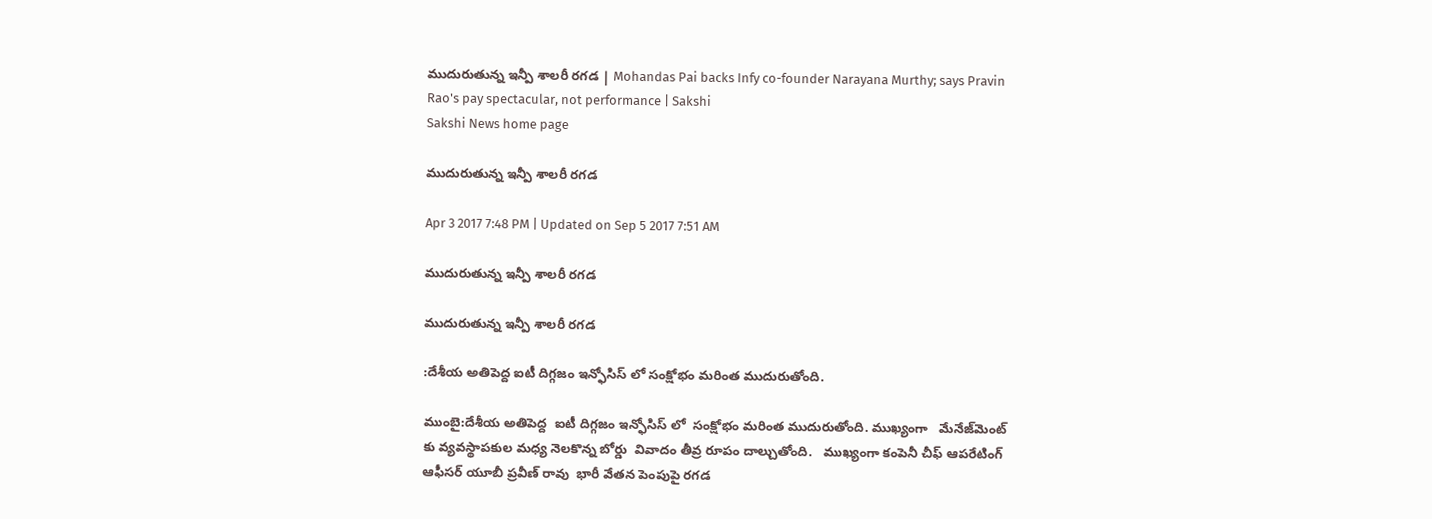ముదురుతున్న ఇన్పీ శాలరీ రగడ | Mohandas Pai backs Infy co-founder Narayana Murthy; says Pravin Rao's pay spectacular, not performance | Sakshi
Sakshi News home page

ముదురుతున్న ఇన్పీ శాలరీ రగడ

Apr 3 2017 7:48 PM | Updated on Sep 5 2017 7:51 AM

ముదురుతున్న ఇన్పీ శాలరీ రగడ

ముదురుతున్న ఇన్పీ శాలరీ రగడ

:దేశీయ అతిపెద్ద ఐటీ దిగ్గజం ఇన్ఫోసిస్‌ లో సంక్షోభం మరింత ముదురుతోంది.

ముంబై:దేశీయ అతిపెద్ద  ఐటీ దిగ్గజం ఇన్ఫోసిస్‌ లో  సంక్షోభం మరింత ముదురుతోంది. ముఖ్యంగా   మేనేజ్‌మెంట్‌ కు వ్యవస్థాపకుల మధ్య నెలకొన్న బోర్డు  వివాదం తీవ్ర రూపం దాల్చుతోంది.   ముఖ్యంగా కంపెనీ చీఫ్ ఆపరేటింగ్ ఆఫీసర్ యూబీ ప్రవీణ్ రావు  భారీ వేతన పెంపుపై రగడ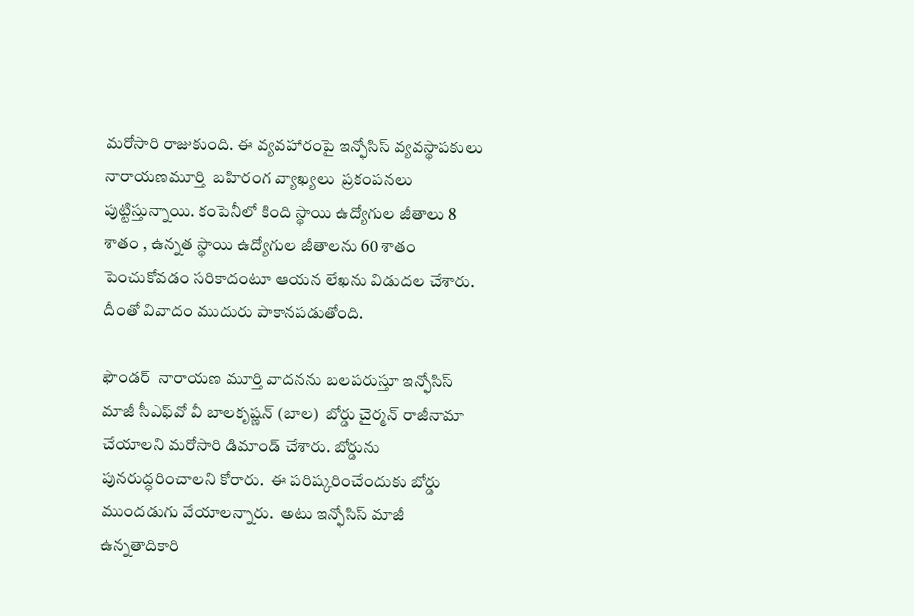మరోసారి రాజుకుంది. ఈ వ్యవహారంపై ఇన్ఫోసిస్ వ్యవస్థాపకులు నారాయణమూర్తి  బహిరంగ వ్యాఖ్యలు  ప్రకంపనలు పుట్టిస్తున్నాయి. కంపెనీలో కింది స్థాయి ఉద్యోగుల జీతాలు 8 శాతం , ఉన్నత స్థాయి ఉద్యోగుల జీతాలను 60 శాతం పెంచుకోవడం సరికాదంటూ ఆయన లేఖను విడుదల చేశారు.  దీంతో వివాదం ముదురు పాకానపడుతోంది.

ఫౌండర్‌  నారాయణ మూర్తి వాదనను బలపరుస్తూ ఇన్ఫోసిస్ మాజీ సీఎఫ్‌వో వీ బాలకృష్ణన్ (బాల)  బోర్డు చైర‍్మన్‌ రాజీనామా చేయాలని మరోసారి డిమాండ్‌ చేశారు. బోర్డును పునరుద్ధరించాలని కోరారు.  ఈ పరిష్కరించేందుకు బోర్డు ముందడుగు వేయాలన్నారు.  అటు ఇన్ఫోసిస్ మాజీ ఉన్నతాదికారి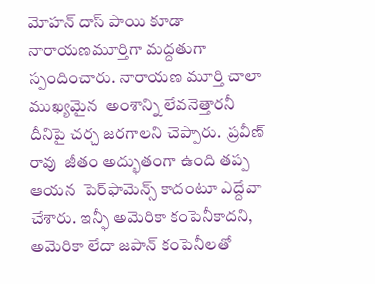మోహన్ దాస్ పాయి కూడా  నారాయణమూర్తిగా మద‍్దతుగా స్పందించారు. నారాయణ మూర్తి చాలా ముఖ్యమైన  అంశాన్ని లేవనెత్తారనీ దీనిపై చర్చ జరగాలని చెప్పారు.  ప్రవీణ్‌ రావు  జీతం అద్భుతంగా ఉంది తప్ప ఆయన  పెర్‌ఫామెన్స్‌ కాదంటూ ఎద్దేవా చేశారు. ఇన్ఫీ అమెరికా కంపెనీకాదని, అమెరికా లేదా జపాన్‌ కంపెనీలతో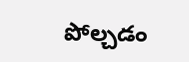పోల్చడం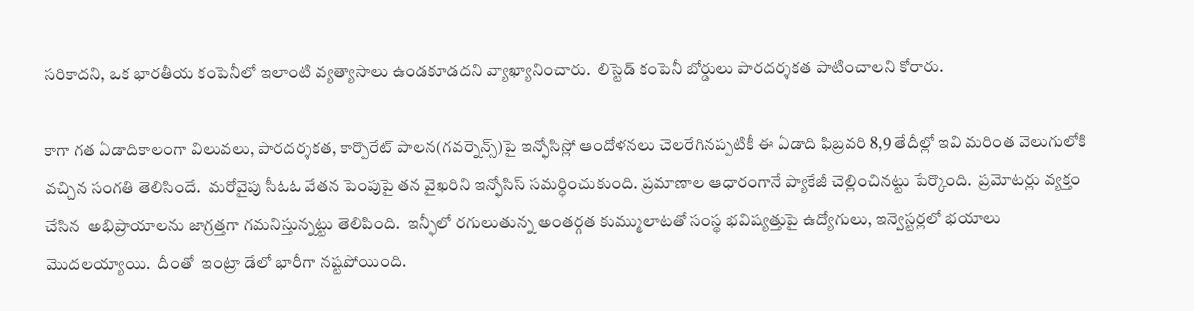సరికాదని, ఒక భారతీయ కంపెనీలో ఇలాంటి వ్యత్యాసాలు ఉండకూడదని వ్యాఖ్యానించారు.  లిస్టెడ్‌ కంపెనీ బోర్డులు పారదర్శకత పాటించాలని కోరారు.

కాగా గత ఏడాదికాలంగా విలువలు, పారదర‍్శకత, కార్పొరేట్ పాలన(గవర్నెన్స్‌)పై ఇన్ఫోసిస్లో ఆందోళనలు చెలరేగినప్పటికీ ఈ ఏడాది ఫిబ్రవరి 8,9 తేదీల్లో ఇవి మరింత వెలుగులోకి వచ్చిన సంగతి తెలిసిందే.  మరోవైపు సీఓఓ వేతన పెంపుపై తన వైఖరిని ఇన్ఫోసిస్‌ సమర్ధించుకుంది. ప్రమాణాల ఆధారంగానే ప్యాకేజీ చెల్లించినట్టు పేర్కొంది.  ప్రమోటర్లు వ్యక్తం చేసిన  అభిప్రాయాలను జాగ్రత్తగా గమనిస్తున్నట్టు తెలిపింది.  ఇన్ఫీలో రగులుతున్న అంతర్గత కుమ్ములాటతో సంస్థ భవిష్యత్తుపై ఉద్యోగులు, ఇన్వెస్టర్లలో భయాలు మొదలయ్యాయి.  దీంతో  ఇంట్రా డేలో భారీగా నష్టపోయింది.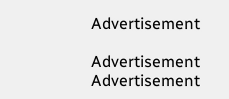Advertisement

Advertisement
Advertisement